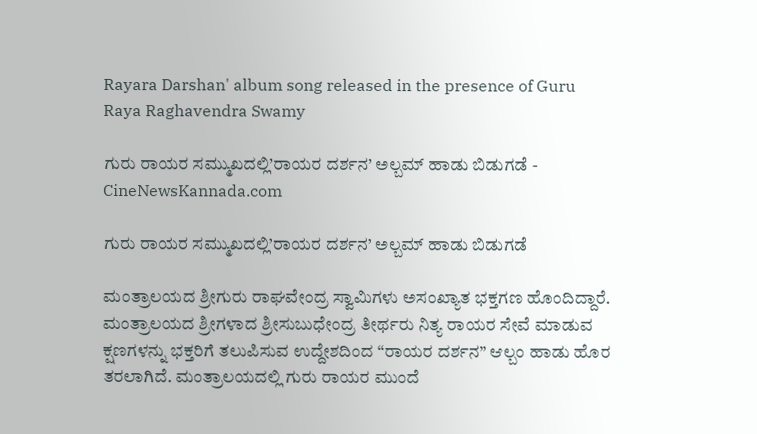Rayara Darshan' album song released in the presence of Guru Raya Raghavendra Swamy

ಗುರು ರಾಯರ ಸಮ್ಮುಖದಲ್ಲಿ’ರಾಯರ ದರ್ಶನ’ ಅಲ್ಬಮ್ ಹಾಡು ಬಿಡುಗಡೆ - CineNewsKannada.com

ಗುರು ರಾಯರ ಸಮ್ಮುಖದಲ್ಲಿ’ರಾಯರ ದರ್ಶನ’ ಅಲ್ಬಮ್ ಹಾಡು ಬಿಡುಗಡೆ

ಮಂತ್ರಾಲಯದ ಶ್ರೀಗುರು ರಾಘವೇಂದ್ರ ಸ್ವಾಮಿಗಳು ಅಸಂಖ್ಯಾತ ಭಕ್ತಗಣ ಹೊಂದಿದ್ದಾರೆ. ಮಂತ್ರಾಲಯದ ಶ್ರೀಗಳಾದ ಶ್ರೀಸುಬುಧೇಂದ್ರ ತೀರ್ಥರು ನಿತ್ಯ ರಾಯರ ಸೇವೆ ಮಾಡುವ ಕ್ಷಣಗಳನ್ನು ಭಕ್ತರಿಗೆ ತಲುಪಿಸುವ ಉದ್ದೇಶದಿಂದ “ರಾಯರ ದರ್ಶನ” ಆಲ್ಬಂ ಹಾಡು ಹೊರ ತರಲಾಗಿದೆ. ಮಂತ್ರಾಲಯದಲ್ಲಿ ಗುರು ರಾಯರ ಮುಂದೆ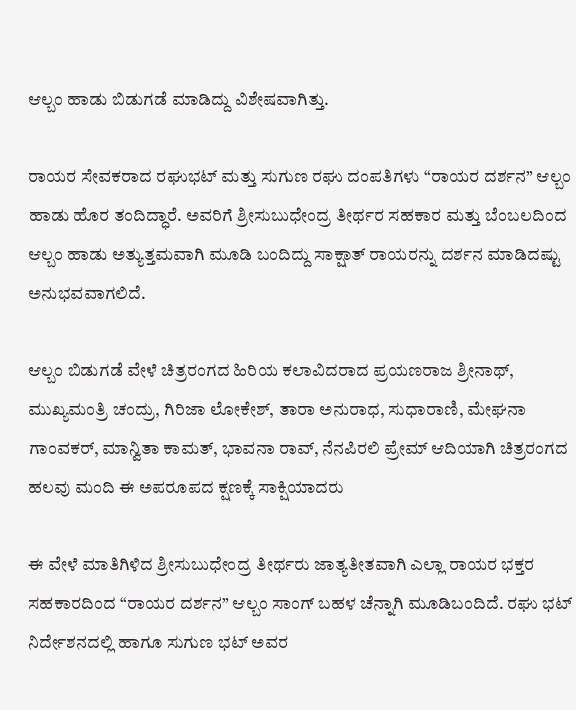ಆಲ್ಬಂ ಹಾಡು ಬಿಡುಗಡೆ ಮಾಡಿದ್ದು ವಿಶೇಷವಾಗಿತ್ತು.

ರಾಯರ ಸೇವಕರಾದ ರಘುಭಟ್ ಮತ್ತು ಸುಗುಣ ರಘು ದಂಪತಿಗಳು “ರಾಯರ ದರ್ಶನ” ಆಲ್ಬಂ ಹಾಡು ಹೊರ ತಂದಿದ್ಧಾರೆ. ಅವರಿಗೆ ಶ್ರೀಸುಬುಧೇಂದ್ರ ತೀರ್ಥರ ಸಹಕಾರ ಮತ್ತು ಬೆಂಬಲದಿಂದ ಆಲ್ಬಂ ಹಾಡು ಅತ್ಯುತ್ತಮವಾಗಿ ಮೂಡಿ ಬಂದಿದ್ದು ಸಾಕ್ಷಾತ್ ರಾಯರನ್ನು ದರ್ಶನ ಮಾಡಿದಷ್ಟು ಅನುಭವವಾಗಲಿದೆ.

ಆಲ್ಬಂ ಬಿಡುಗಡೆ ವೇಳೆ ಚಿತ್ರರಂಗದ ಹಿರಿಯ ಕಲಾವಿದರಾದ ಪ್ರಯಣರಾಜ ಶ್ರೀನಾಥ್, ಮುಖ್ಯಮಂತ್ರಿ ಚಂದ್ರು, ಗಿರಿಜಾ ಲೋಕೇಶ್, ತಾರಾ ಅನುರಾಧ, ಸುಧಾರಾಣಿ, ಮೇಘನಾ ಗಾಂವಕರ್, ಮಾನ್ವಿತಾ ಕಾಮತ್, ಭಾವನಾ ರಾವ್, ನೆನಪಿರಲಿ ಪ್ರೇಮ್ ಆದಿಯಾಗಿ ಚಿತ್ರರಂಗದ ಹಲವು ಮಂದಿ ಈ ಅಪರೂಪದ ಕ್ಷಣಕ್ಕೆ ಸಾಕ್ಷಿಯಾದರು

ಈ ವೇಳೆ ಮಾತಿಗಿಳಿದ ಶ್ರೀಸುಬುಧೇಂದ್ರ ತೀರ್ಥರು ಜಾತ್ಯತೀತವಾಗಿ ಎಲ್ಲಾ ರಾಯರ ಭಕ್ತರ ಸಹಕಾರದಿಂದ “ರಾಯರ ದರ್ಶನ” ಆಲ್ಬಂ ಸಾಂಗ್ ಬಹಳ ಚೆನ್ನಾಗಿ ಮೂಡಿಬಂದಿದೆ. ರಘು ಭಟ್ ನಿರ್ದೇಶನದಲ್ಲಿ ಹಾಗೂ ಸುಗುಣ ಭಟ್ ಅವರ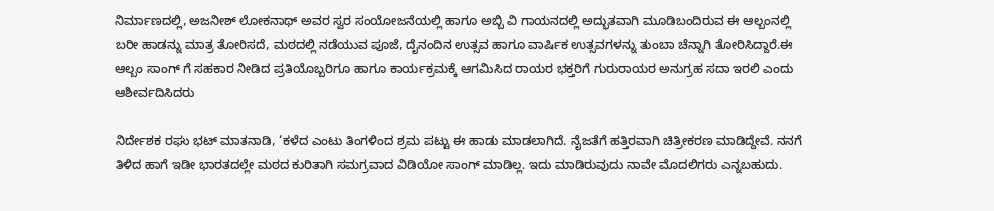ನಿರ್ಮಾಣದಲ್ಲಿ, ಅಜನೀಶ್ ಲೋಕನಾಥ್ ಅವರ ಸ್ವರ ಸಂಯೋಜನೆಯಲ್ಲಿ ಹಾಗೂ ಅಬ್ಬಿ ವಿ ಗಾಯನದಲ್ಲಿ ಅದ್ಭುತವಾಗಿ ಮೂಡಿಬಂದಿರುವ ಈ ಆಲ್ಬಂನಲ್ಲಿ ಬರೀ ಹಾಡನ್ನು ಮಾತ್ರ ತೋರಿಸದೆ, ಮಠದಲ್ಲಿ ನಡೆಯುವ ಪೂಜೆ, ದೈನಂದಿನ ಉತ್ಸವ ಹಾಗೂ ವಾರ್ಷಿಕ ಉತ್ಸವಗಳನ್ನು ತುಂಬಾ ಚೆನ್ನಾಗಿ ತೋರಿಸಿದ್ದಾರೆ.ಈ ಆಲ್ಬಂ ಸಾಂಗ್ ಗೆ ಸಹಕಾರ ನೀಡಿದ ಪ್ರತಿಯೊಬ್ಬರಿಗೂ ಹಾಗೂ ಕಾರ್ಯಕ್ರಮಕ್ಕೆ ಆಗಮಿಸಿದ ರಾಯರ ಭಕ್ತರಿಗೆ ಗುರುರಾಯರ ಅನುಗ್ರಹ ಸದಾ ಇರಲಿ ಎಂದು ಆಶೀರ್ವದಿಸಿದರು

ನಿರ್ದೇಶಕ ರಘು ಭಟ್ ಮಾತನಾಡಿ, ‘ಕಳೆದ ಎಂಟು ತಿಂಗಳಿಂದ ಶ್ರಮ ಪಟ್ಟು ಈ ಹಾಡು ಮಾಡಲಾಗಿದೆ. ನೈಜತೆಗೆ ಹತ್ತಿರವಾಗಿ ಚಿತ್ರೀಕರಣ ಮಾಡಿದ್ದೇವೆ. ನನಗೆ ತಿಳಿದ ಹಾಗೆ ಇಡೀ ಭಾರತದಲ್ಲೇ ಮಠದ ಕುರಿತಾಗಿ ಸಮಗ್ರವಾದ ವಿಡಿಯೋ ಸಾಂಗ್ ಮಾಡಿಲ್ಲ. ಇದು ಮಾಡಿರುವುದು ನಾವೇ ಮೊದಲಿಗರು ಎನ್ನಬಹುದು.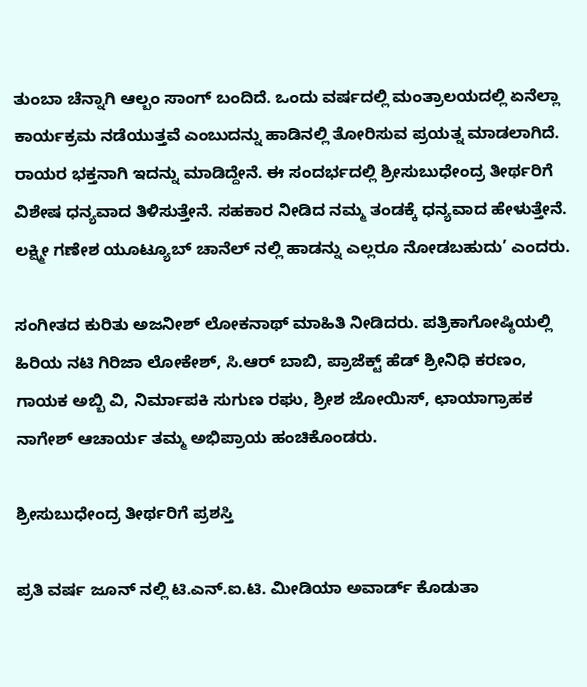ತುಂಬಾ ಚೆನ್ನಾಗಿ ಆಲ್ಬಂ ಸಾಂಗ್ ಬಂದಿದೆ. ಒಂದು ವರ್ಷದಲ್ಲಿ ಮಂತ್ರಾಲಯದಲ್ಲಿ ಏನೆಲ್ಲಾ ಕಾರ್ಯಕ್ರಮ ನಡೆಯುತ್ತವೆ ಎಂಬುದನ್ನು ಹಾಡಿನಲ್ಲಿ ತೋರಿಸುವ ಪ್ರಯತ್ನ ಮಾಡಲಾಗಿದೆ. ರಾಯರ ಭಕ್ತನಾಗಿ ಇದನ್ನು ಮಾಡಿದ್ದೇನೆ. ಈ ಸಂದರ್ಭದಲ್ಲಿ ಶ್ರೀಸುಬುಧೇಂದ್ರ ತೀರ್ಥರಿಗೆ ವಿಶೇಷ ಧನ್ಯವಾದ ತಿಳಿಸುತ್ತೇನೆ. ಸಹಕಾರ ನೀಡಿದ ನಮ್ಮ ತಂಡಕ್ಕೆ ಧನ್ಯವಾದ ಹೇಳುತ್ತೇನೆ. ಲಕ್ಷ್ಮೀ ಗಣೇಶ ಯೂಟ್ಯೂಬ್ ಚಾನೆಲ್ ನಲ್ಲಿ ಹಾಡನ್ನು ಎಲ್ಲರೂ ನೋಡಬಹುದು’ ಎಂದರು.

ಸಂಗೀತದ ಕುರಿತು ಅಜನೀಶ್ ಲೋಕನಾಥ್ ಮಾಹಿತಿ ನೀಡಿದರು. ಪತ್ರಿಕಾಗೋಷ್ಠಿಯಲ್ಲಿ ಹಿರಿಯ ನಟಿ ಗಿರಿಜಾ ಲೋಕೇಶ್, ಸಿ.ಆರ್ ಬಾಬಿ, ಪ್ರಾಜೆಕ್ಟ್ ಹೆಡ್ ಶ್ರೀನಿಧಿ ಕರಣಂ, ಗಾಯಕ ಅಬ್ಬಿ ವಿ, ನಿರ್ಮಾಪಕಿ ಸುಗುಣ ರಘು, ಶ್ರೀಶ ಜೋಯಿಸ್, ಛಾಯಾಗ್ರಾಹಕ ನಾಗೇಶ್ ಆಚಾರ್ಯ ತಮ್ಮ ಅಭಿಪ್ರಾಯ ಹಂಚಿಕೊಂಡರು.

ಶ್ರೀಸುಬುಧೇಂದ್ರ ತೀರ್ಥರಿಗೆ ಪ್ರಶಸ್ತಿ

ಪ್ರತಿ ವರ್ಷ ಜೂನ್ ನಲ್ಲಿ ಟಿ.ಎನ್.ಐ.ಟಿ. ಮೀಡಿಯಾ ಅವಾರ್ಡ್ ಕೊಡುತಾ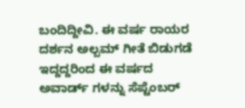ಬಂದಿದ್ದೀವಿ. ಈ ವರ್ಷ ರಾಯರ ದರ್ಶನ ಅಲ್ಬಮ್ ಗೀತೆ ಬಿಡುಗಡೆ ಇದ್ದದ್ದರಿಂದ ಈ ವರ್ಷದ ಅವಾರ್ಡ್ ಗಳನ್ನು ಸೆಪ್ಟೆಂಬರ್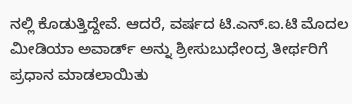ನಲ್ಲಿ ಕೊಡುತ್ತಿದ್ದೇವೆ. ಆದರೆ, ವರ್ಷದ ಟಿ.ಎನ್.ಐ.ಟಿ ಮೊದಲ ಮೀಡಿಯಾ ಅವಾರ್ಡ್ ಅನ್ನು ಶ್ರೀಸುಬುಧೇಂದ್ರ ತೀರ್ಥರಿಗೆ ಪ್ರಧಾನ ಮಾಡಲಾಯಿತು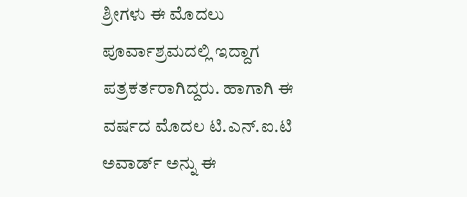ಶ್ರೀಗಳು ಈ ಮೊದಲು ಪೂರ್ವಾಶ್ರಮದಲ್ಲಿ ಇದ್ದಾಗ ಪತ್ರಕರ್ತರಾಗಿದ್ದರು. ಹಾಗಾಗಿ ಈ ವರ್ಷದ ಮೊದಲ ಟಿ.ಎನ್.ಐ.ಟಿ ಅವಾರ್ಡ್ ಅನ್ನು ಈ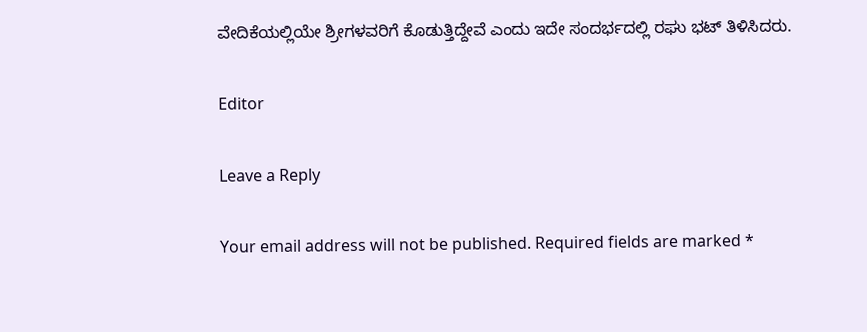ವೇದಿಕೆಯಲ್ಲಿಯೇ ಶ್ರೀಗಳವರಿಗೆ ಕೊಡುತ್ತಿದ್ದೇವೆ ಎಂದು ಇದೇ ಸಂದರ್ಭದಲ್ಲಿ ರಘು ಭಟ್ ತಿಳಿಸಿದರು.

Editor

Leave a Reply

Your email address will not be published. Required fields are marked *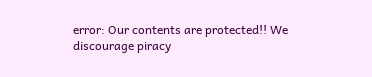error: Our contents are protected!! We discourage piracy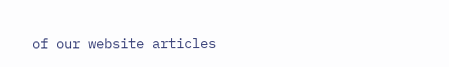of our website articles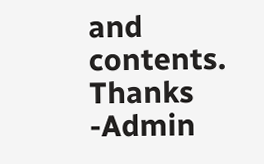and contents. Thanks -Admin